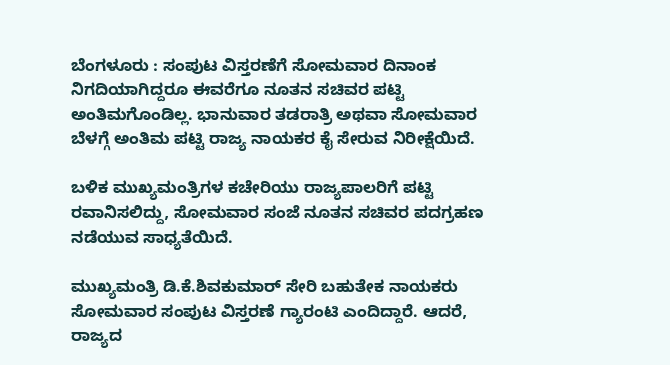ಬೆಂಗಳೂರು : ಸಂಪುಟ ವಿಸ್ತರಣೆಗೆ ಸೋಮವಾರ ದಿನಾಂಕ ನಿಗದಿಯಾಗಿದ್ದರೂ ಈವರೆಗೂ ನೂತನ ಸಚಿವರ ಪಟ್ಟಿ ಅಂತಿಮಗೊಂಡಿಲ್ಲ. ಭಾನುವಾರ ತಡರಾತ್ರಿ ಅಥವಾ ಸೋಮವಾರ ಬೆಳಗ್ಗೆ ಅಂತಿಮ ಪಟ್ಟಿ ರಾಜ್ಯ ನಾಯಕರ ಕೈ ಸೇರುವ ನಿರೀಕ್ಷೆಯಿದೆ.

ಬಳಿಕ ಮುಖ್ಯಮಂತ್ರಿಗಳ ಕಚೇರಿಯು ರಾಜ್ಯಪಾಲರಿಗೆ ಪಟ್ಟಿ ರವಾನಿಸಲಿದ್ದು, ಸೋಮವಾರ ಸಂಜೆ ನೂತನ ಸಚಿವರ ಪದಗ್ರಹಣ ನಡೆಯುವ ಸಾಧ್ಯತೆಯಿದೆ.

ಮುಖ್ಯಮಂತ್ರಿ ಡಿ.ಕೆ.ಶಿವಕುಮಾರ್‌ ಸೇರಿ ಬಹುತೇಕ ನಾಯಕರು ಸೋಮವಾರ ಸಂಪುಟ ವಿಸ್ತರಣೆ ಗ್ಯಾರಂಟಿ ಎಂದಿದ್ದಾರೆ. ಆದರೆ, ರಾಜ್ಯದ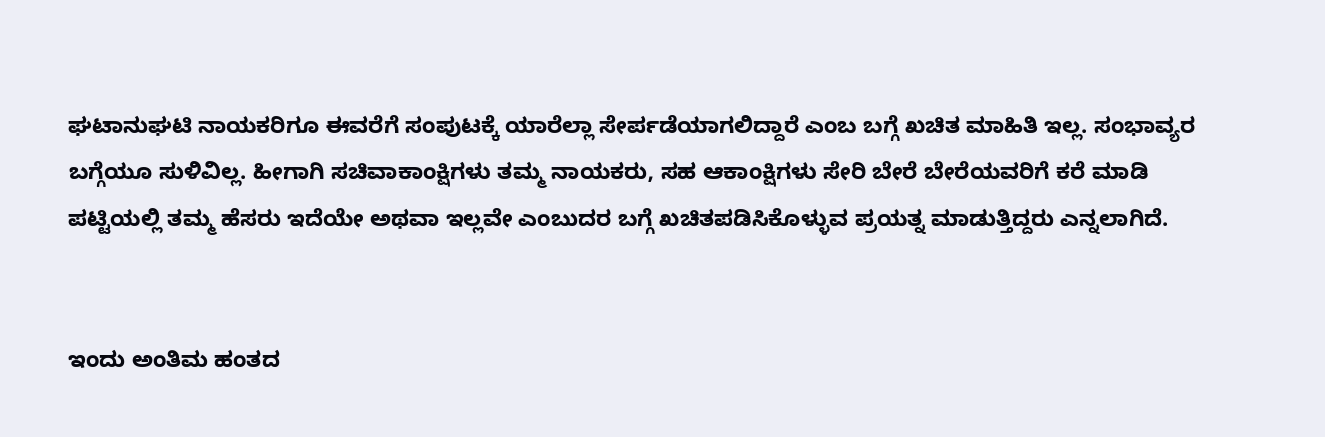ಘಟಾನುಘಟಿ ನಾಯಕರಿಗೂ ಈವರೆಗೆ ಸಂಪುಟಕ್ಕೆ ಯಾರೆಲ್ಲಾ ಸೇರ್ಪಡೆಯಾಗಲಿದ್ದಾರೆ ಎಂಬ ಬಗ್ಗೆ ಖಚಿತ ಮಾಹಿತಿ ಇಲ್ಲ. ಸಂಭಾವ್ಯರ ಬಗ್ಗೆಯೂ ಸುಳಿವಿಲ್ಲ. ಹೀಗಾಗಿ ಸಚಿವಾಕಾಂಕ್ಷಿಗಳು ತಮ್ಮ ನಾಯಕರು, ಸಹ ಆಕಾಂಕ್ಷಿಗಳು ಸೇರಿ ಬೇರೆ ಬೇರೆಯವರಿಗೆ ಕರೆ ಮಾಡಿ ಪಟ್ಟಿಯಲ್ಲಿ ತಮ್ಮ ಹೆಸರು ಇದೆಯೇ ಅಥವಾ ಇಲ್ಲವೇ ಎಂಬುದರ ಬಗ್ಗೆ ಖಚಿತಪಡಿಸಿಕೊಳ್ಳುವ ಪ್ರಯತ್ನ ಮಾಡುತ್ತಿದ್ದರು ಎನ್ನಲಾಗಿದೆ.


ಇಂದು ಅಂತಿಮ ಹಂತದ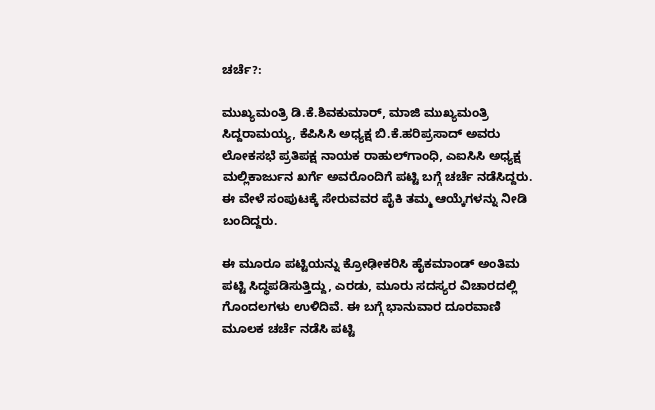ಚರ್ಚೆ?:

ಮುಖ್ಯಮಂತ್ರಿ ಡಿ.ಕೆ.ಶಿವಕುಮಾರ್‌, ಮಾಜಿ ಮುಖ್ಯಮಂತ್ರಿ ಸಿದ್ದರಾಮಯ್ಯ, ಕೆಪಿಸಿಸಿ ಅಧ್ಯಕ್ಷ ಬಿ.ಕೆ.ಹರಿಪ್ರಸಾದ್‌ ಅವರು ಲೋಕಸಭೆ ಪ್ರತಿಪಕ್ಷ ನಾಯಕ ರಾಹುಲ್‌ಗಾಂಧಿ, ಎಐಸಿಸಿ ಅಧ್ಯಕ್ಷ ಮಲ್ಲಿಕಾರ್ಜುನ ಖರ್ಗೆ ಅವರೊಂದಿಗೆ ಪಟ್ಟಿ ಬಗ್ಗೆ ಚರ್ಚೆ ನಡೆಸಿದ್ದರು. ಈ ವೇಳೆ ಸಂಪುಟಕ್ಕೆ ಸೇರುವವರ ಪೈಕಿ ತಮ್ಮ ಆಯ್ಕೆಗಳನ್ನು ನೀಡಿ ಬಂದಿದ್ದರು.

ಈ ಮೂರೂ ಪಟ್ಟಿಯನ್ನು ಕ್ರೋಢೀಕರಿಸಿ ಹೈಕಮಾಂಡ್‌ ಅಂತಿಮ ಪಟ್ಟಿ ಸಿದ್ಧಪಡಿಸುತ್ತಿದ್ದು, ಎರಡು, ಮೂರು ಸದಸ್ಯರ ವಿಚಾರದಲ್ಲಿ ಗೊಂದಲಗಳು ಉಳಿದಿವೆ. ಈ ಬಗ್ಗೆ ಭಾನುವಾರ ದೂರವಾಣಿ ಮೂಲಕ ಚರ್ಚೆ ನಡೆಸಿ ಪಟ್ಟಿ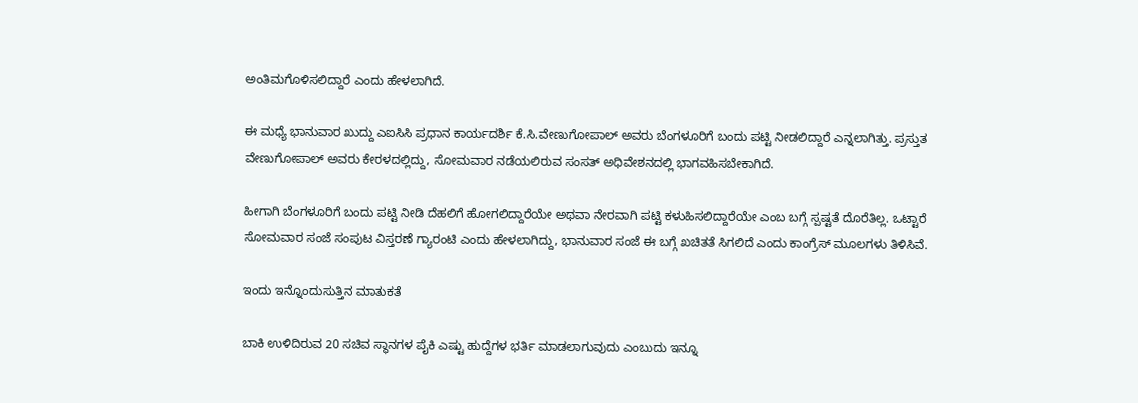ಅಂತಿಮಗೊಳಿಸಲಿದ್ದಾರೆ ಎಂದು ಹೇಳಲಾಗಿದೆ.

ಈ ಮಧ್ಯೆ ಭಾನುವಾರ ಖುದ್ದು ಎಐಸಿಸಿ ಪ್ರಧಾನ ಕಾರ್ಯದರ್ಶಿ ಕೆ.ಸಿ.ವೇಣುಗೋಪಾಲ್‌ ಅವರು ಬೆಂಗಳೂರಿಗೆ ಬಂದು ಪಟ್ಟಿ ನೀಡಲಿದ್ದಾರೆ ಎನ್ನಲಾಗಿತ್ತು. ಪ್ರಸ್ತುತ ವೇಣುಗೋಪಾಲ್‌ ಅವರು ಕೇರಳದಲ್ಲಿದ್ದು, ಸೋಮವಾರ ನಡೆಯಲಿರುವ ಸಂಸತ್‌ ಅಧಿವೇಶನದಲ್ಲಿ ಭಾಗವಹಿಸಬೇಕಾಗಿದೆ.

ಹೀಗಾಗಿ ಬೆಂಗಳೂರಿಗೆ ಬಂದು ಪಟ್ಟಿ ನೀಡಿ ದೆಹಲಿಗೆ ಹೋಗಲಿದ್ದಾರೆಯೇ ಅಥವಾ ನೇರವಾಗಿ ಪಟ್ಟಿ ಕಳುಹಿಸಲಿದ್ದಾರೆಯೇ ಎಂಬ ಬಗ್ಗೆ ಸ್ಪಷ್ಟತೆ ದೊರೆತಿಲ್ಲ. ಒಟ್ಟಾರೆ ಸೋಮವಾರ ಸಂಜೆ ಸಂಪುಟ ವಿಸ್ತರಣೆ ಗ್ಯಾರಂಟಿ ಎಂದು ಹೇಳಲಾಗಿದ್ದು, ಭಾನುವಾರ ಸಂಜೆ ಈ ಬಗ್ಗೆ ಖಚಿತತೆ ಸಿಗಲಿದೆ ಎಂದು ಕಾಂಗ್ರೆಸ್ ಮೂಲಗಳು ತಿಳಿಸಿವೆ.

ಇಂದು ಇನ್ನೊಂದುಸುತ್ತಿನ ಮಾತುಕತೆ

ಬಾಕಿ ಉಳಿದಿರುವ 20 ಸಚಿವ ಸ್ಥಾನಗಳ ಪೈಕಿ ಎಷ್ಟು ಹುದ್ದೆಗಳ ಭರ್ತಿ ಮಾಡಲಾಗುವುದು ಎಂಬುದು ಇನ್ನೂ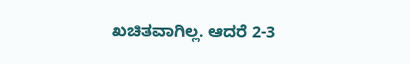ಖಚಿತವಾಗಿಲ್ಲ. ಆದರೆ 2-3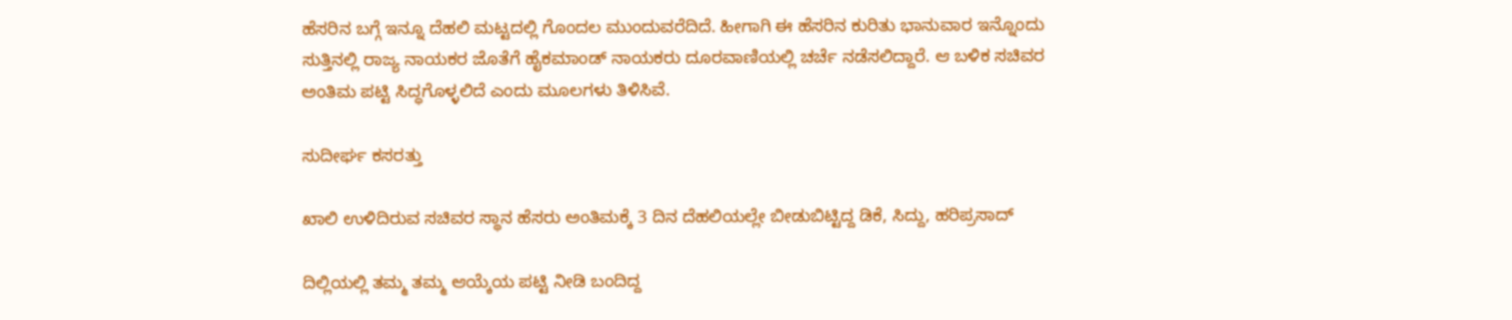ಹೆಸರಿನ ಬಗ್ಗೆ ಇನ್ನೂ ದೆಹಲಿ ಮಟ್ಟದಲ್ಲಿ ಗೊಂದಲ ಮುಂದುವರೆದಿದೆ. ಹೀಗಾಗಿ ಈ ಹೆಸರಿನ ಕುರಿತು ಭಾನುವಾರ ಇನ್ನೊಂದು ಸುತ್ತಿನಲ್ಲಿ ರಾಜ್ಯ ನಾಯಕರ ಜೊತೆಗೆ ಹೈಕಮಾಂಡ್‌ ನಾಯಕರು ದೂರವಾಣಿಯಲ್ಲಿ ಚರ್ಚೆ ನಡೆಸಲಿದ್ದಾರೆ. ಆ ಬಳಿಕ ಸಚಿವರ ಅಂತಿಮ ಪಟ್ಟಿ ಸಿದ್ಧಗೊಳ್ಳಲಿದೆ ಎಂದು ಮೂಲಗಳು ತಿಳಿಸಿವೆ.

ಸುದೀರ್ಘ ಕಸರತ್ತು

ಖಾಲಿ ಉಳಿದಿರುವ ಸಚಿವರ ಸ್ಥಾನ ಹೆಸರು ಅಂತಿಮಕ್ಕೆ 3 ದಿನ ದೆಹಲಿಯಲ್ಲೇ ಬೀಡುಬಿಟ್ಟಿದ್ದ ಡಿಕೆ, ಸಿದ್ದು, ಹರಿಪ್ರಸಾದ್‌

ದಿಲ್ಲಿಯಲ್ಲಿ ತಮ್ಮ ತಮ್ಮ ಆಯ್ಕೆಯ ಪಟ್ಟಿ ನೀಡಿ ಬಂದಿದ್ದ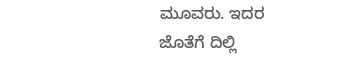ಮೂವರು. ಇದರ ಜೊತೆಗೆ ದಿಲ್ಲಿ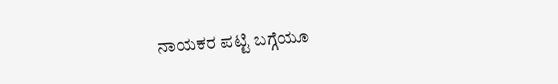ನಾಯಕರ ಪಟ್ಟಿ ಬಗ್ಗೆಯೂ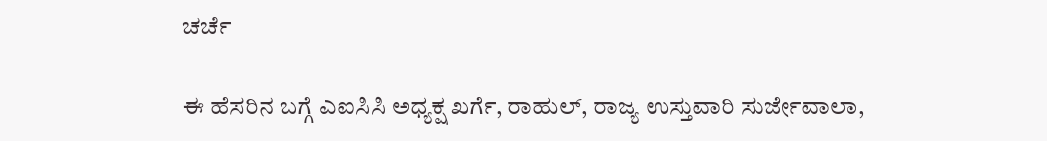ಚರ್ಚೆ

ಈ ಹೆಸರಿನ ಬಗ್ಗೆ ಎಐಸಿಸಿ ಅಧ್ಯಕ್ಷ ಖರ್ಗೆ, ರಾಹುಲ್‌, ರಾಜ್ಯ ಉಸ್ತುವಾರಿ ಸುರ್ಜೇವಾಲಾ,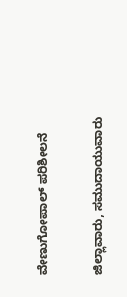ವೇಣುಗೋಪಾಲ್‌ ಪರಿಶೀಲನೆ

ಜಿಲ್ಲಾವಾರು, ಸಮುದಾಯುವಾರು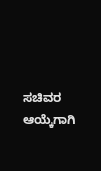ಸಚಿವರ ಆಯ್ಕೆಗಾಗಿ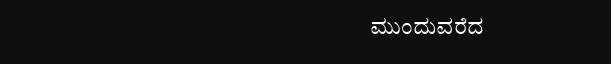ಮುಂದುವರೆದ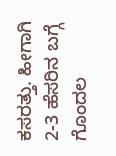ಕಸರತ್ತು. ಹೀಗಾಗಿ 2-3 ಹೆಸರಿನ ಬಗ್ಗೆ ಗೊಂದಲ